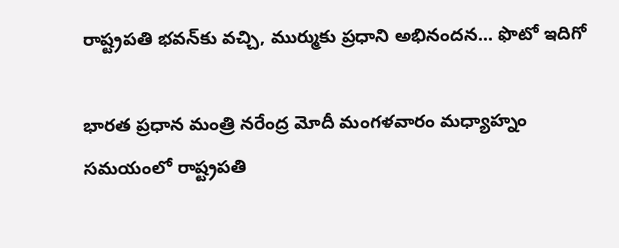రాష్ట్రపతి భ‌వ‌న్‌కు వచ్చి, ముర్ముకు ప్ర‌ధాని అభినంద‌న‌... ఫొటో ఇదిగో

భార‌త ప్ర‌ధాన మంత్రి న‌రేంద్ర మోదీ మంగ‌ళ‌వారం మ‌ధ్యాహ్నం స‌మ‌యంలో రాష్ట్రప‌తి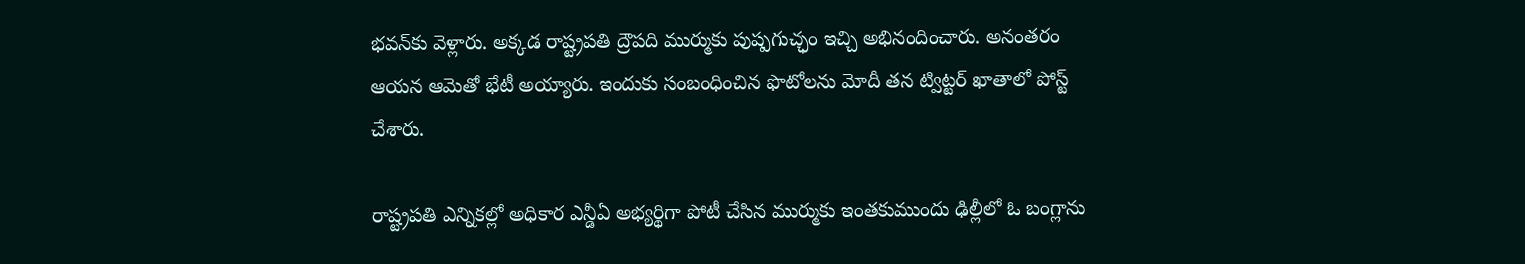భ‌వ‌న్‌కు వెళ్లారు. అక్క‌డ రాష్ట్ర‌ప‌తి ద్రౌప‌ది ముర్ముకు పుష్పగుచ్ఛం ఇచ్చి అభినందించారు. అనంతరం ఆయ‌న ఆమెతో భేటీ అయ్యారు. ఇందుకు సంబంధించిన ఫొటోల‌ను మోదీ త‌న ట్విట్ట‌ర్ ఖాతాలో పోస్ట్ చేశారు.

రాష్ట్రప‌తి ఎన్నిక‌ల్లో అధికార ఎన్డీఏ అభ్య‌ర్థిగా పోటీ చేసిన ముర్ముకు ఇంతకుముందు ఢిల్లీలో ఓ బంగ్లాను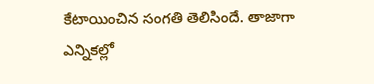కేటాయించిన సంగ‌తి తెలిసిందే. తాజాగా ఎన్నిక‌ల్లో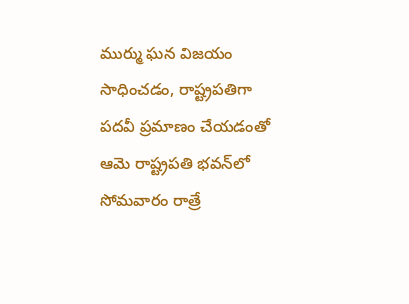ముర్ము ఘ‌న విజ‌యం సాధించ‌డం, రాష్ట్రప‌తిగా ప‌ద‌వీ ప్ర‌మాణం చేయ‌డంతో ఆమె రాష్ట్రప‌తి భ‌వ‌న్‌లో సోమ‌వారం రాత్రే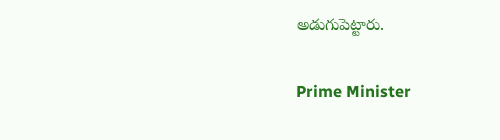అడుగుపెట్టారు.

Prime Minister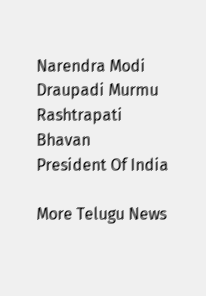Narendra Modi
Draupadi Murmu
Rashtrapati Bhavan
President Of India

More Telugu News